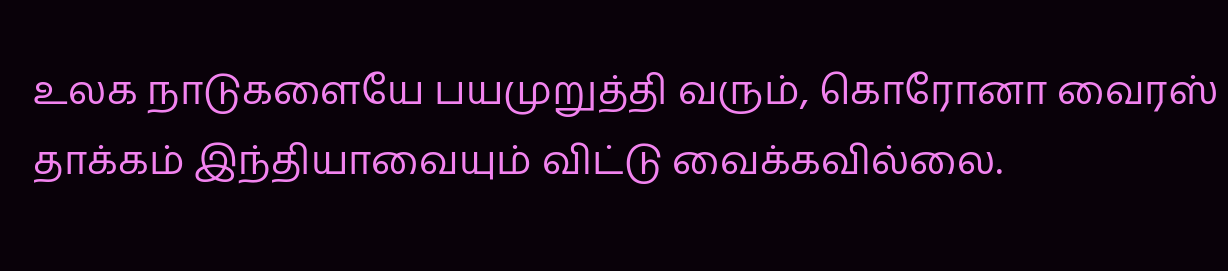உலக நாடுகளையே பயமுறுத்தி வரும், கொரோனா வைரஸ் தாக்கம் இந்தியாவையும் விட்டு வைக்கவில்லை.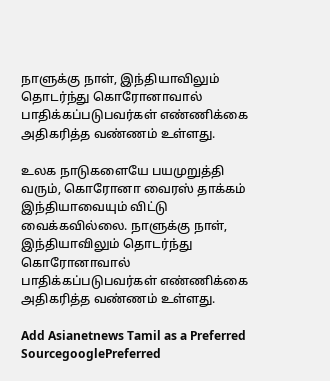நாளுக்கு நாள், இந்தியாவிலும் தொடர்ந்து கொரோனாவால் பாதிக்கப்படுபவர்கள் எண்ணிக்கை அதிகரித்த வண்ணம் உள்ளது.

உலக நாடுகளையே பயமுறுத்தி வரும், கொரோனா வைரஸ் தாக்கம் இந்தியாவையும் விட்டு வைக்கவில்லை. நாளுக்கு நாள், இந்தியாவிலும் தொடர்ந்து கொரோனாவால் பாதிக்கப்படுபவர்கள் எண்ணிக்கை அதிகரித்த வண்ணம் உள்ளது.

Add Asianetnews Tamil as a Preferred SourcegooglePreferred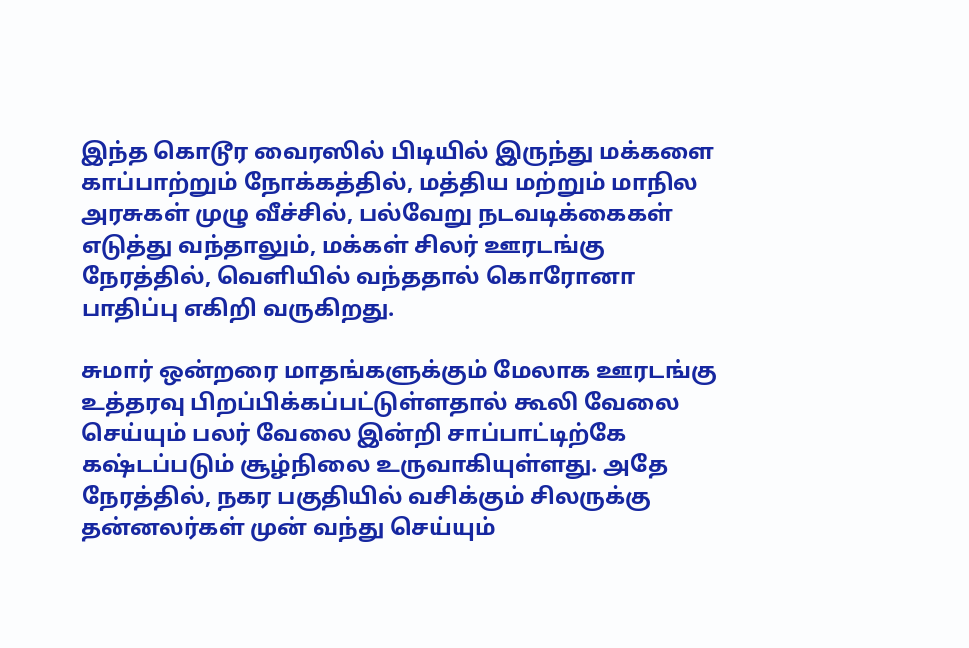இந்த கொடூர வைரஸில் பிடியில் இருந்து மக்களை காப்பாற்றும் நோக்கத்தில், மத்திய மற்றும் மாநில அரசுகள் முழு வீச்சில், பல்வேறு நடவடிக்கைகள் எடுத்து வந்தாலும், மக்கள் சிலர் ஊரடங்கு நேரத்தில், வெளியில் வந்ததால் கொரோனா பாதிப்பு எகிறி வருகிறது.

சுமார் ஒன்றரை மாதங்களுக்கும் மேலாக ஊரடங்கு உத்தரவு பிறப்பிக்கப்பட்டுள்ளதால் கூலி வேலை செய்யும் பலர் வேலை இன்றி சாப்பாட்டிற்கே கஷ்டப்படும் சூழ்நிலை உருவாகியுள்ளது. அதே நேரத்தில், நகர பகுதியில் வசிக்கும் சிலருக்கு தன்னலர்கள் முன் வந்து செய்யும்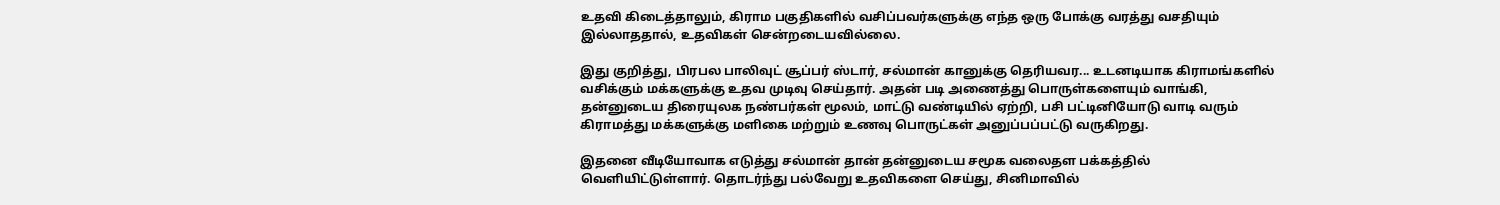உதவி கிடைத்தாலும், கிராம பகுதிகளில் வசிப்பவர்களுக்கு எந்த ஒரு போக்கு வரத்து வசதியும் இல்லாததால், உதவிகள் சென்றடையவில்லை.

இது குறித்து, பிரபல பாலிவுட் சூப்பர் ஸ்டார், சல்மான் கானுக்கு தெரியவர... உடனடியாக கிராமங்களில் வசிக்கும் மக்களுக்கு உதவ முடிவு செய்தார். அதன் படி அணைத்து பொருள்களையும் வாங்கி, தன்னுடைய திரையுலக நண்பர்கள் மூலம், மாட்டு வண்டியில் ஏற்றி, பசி பட்டினியோடு வாடி வரும் கிராமத்து மக்களுக்கு மளிகை மற்றும் உணவு பொருட்கள் அனுப்பப்பட்டு வருகிறது.

இதனை வீடியோவாக எடுத்து சல்மான் தான் தன்னுடைய சமூக வலைதள பக்கத்தில் வெளியிட்டுள்ளார். தொடர்ந்து பல்வேறு உதவிகளை செய்து, சினிமாவில்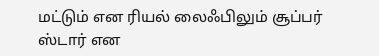மட்டும் என ரியல் லைஃபிலும் சூப்பர் ஸ்டார் என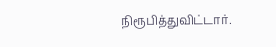நிரூபித்துவிட்டார்.